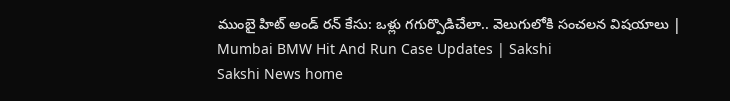ముంబై హిట్‌ అండ్‌ రన్‌ కేసు: ఒళ్లు గగుర్పొడిచేలా.. వెలుగులోకి సంచలన విషయాలు | Mumbai BMW Hit And Run Case Updates | Sakshi
Sakshi News home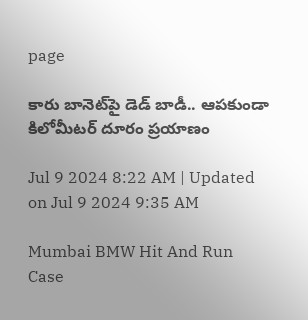page

కారు బానెట్‌పై డెడ్‌ బాడీ.. ఆపకుండా కిలోమీటర్‌ దూరం ప్రయాణం

Jul 9 2024 8:22 AM | Updated on Jul 9 2024 9:35 AM

Mumbai BMW Hit And Run Case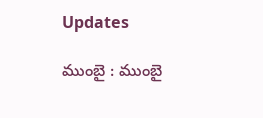Updates

ముంబై : ముంబై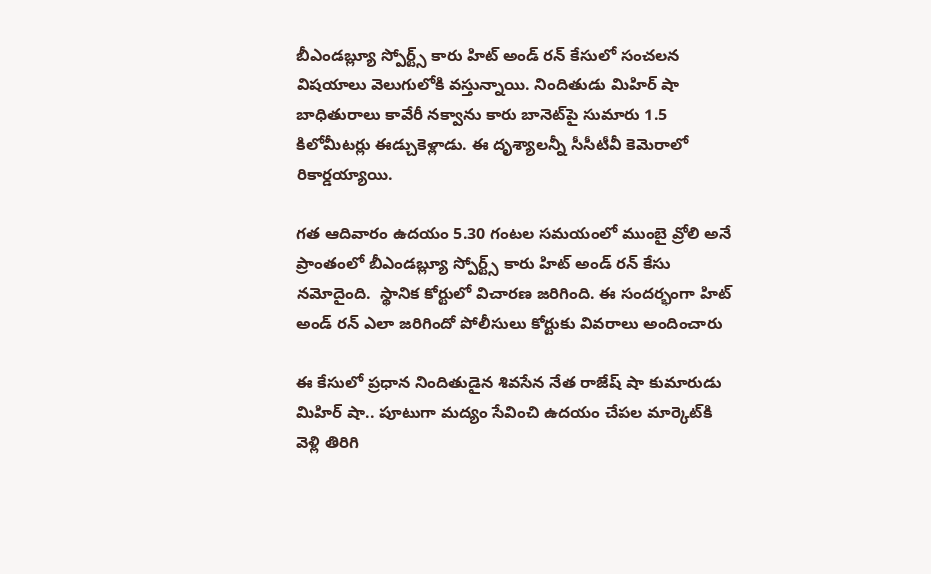బీఎండబ్ల్యూ స్పోర్ట్స్‌ కారు హిట్‌ అండ్‌ రన్‌ కేసులో సంచలన విషయాలు వెలుగులోకి వస్తున్నాయి. నిందితుడు మిహిర్‌ షా బాధితురాలు కావేరీ నక్వాను కారు బానెట్‌పై సుమారు 1.5 కిలోమీటర్లు ఈడ్చుకెళ్లాడు. ఈ దృశ్యాలన్నీ సీసీటీవీ కెమెరాలో రికార్డయ్యాయి.

గత ఆదివారం ఉదయం 5.30 గంటల సమయంలో ముంబై వ్రోలి అనే ప్రాంతంలో బీఎండబ్ల్యూ స్పోర్ట్స్‌ కారు హిట్‌ అండ్‌ రన్‌ కేసు నమోదైంది.  స్థానిక కోర్టులో విచారణ జరిగింది. ఈ సందర్భంగా హిట్‌ అండ్‌ రన్‌ ఎలా జరిగిందో పోలీసులు కోర్టుకు వివరాలు అందించారు

ఈ కేసులో ప్రధాన నిందితుడైన శివసేన నేత రాజేష్‌ షా కుమారుడు మిహిర్‌ షా.. పూటుగా మద్యం సేవించి ఉదయం చేపల మార్కెట్‌కి వెళ్లి తిరిగి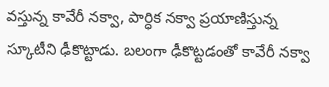వస్తున్న కావేరీ నక్వా, పార్ధిక నక్వా ప్రయాణిస్తున్న స్కూటీని ఢీకొట్టాడు. బలంగా ఢీకొట్టడంతో కావేరీ నక్వా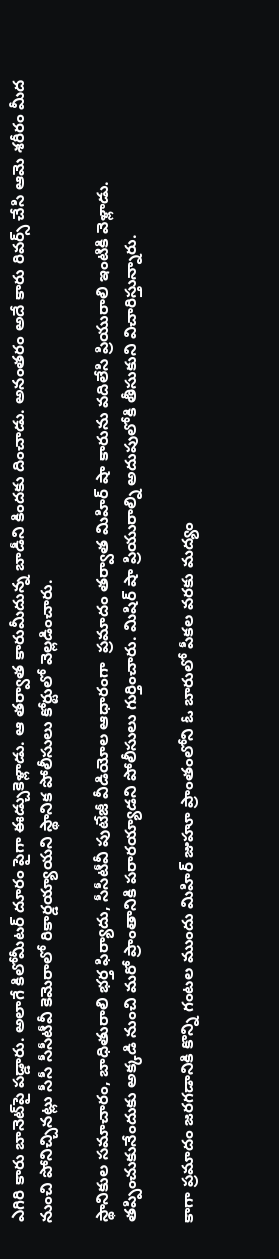ఎగిరి కారు బానెట్‌పై పడ్డారు. అలాగే కిలోమీటర్‌ దూరం పైగా ఈడ్చుకెళ్లాడు. ఆ తర్వాత కారుమీదున్న బాడీని కిందకు దించాడు. అనంతరం అదే కారు రివర్స్‌ చేసి ఆమె శరీరం మీద నుంచి పోనిచ్చినట్లు సీసీ సీసీటీవీ కెమెరాలో రికార్డయ్యాయని స్థానిక పోలీసులు కోర్టులో వెల్లడించారు.

స్థానికుల సమాచారం, బాధితురాలి భర్త ఫిర్యాదు, సీసీటీవీ పుటేజీ వీడియోల ఆధారంగా  ప్రమాదం తర్వాత మిహిర్ షా కారును వదిలేసి ప్రియురాలి ఇంటికి వెళ్లాడు.  తప్పించుకునేందుకు అక్కడి నుంచి మరో ప్రాంతానికి పరారయ్యాడని పోలీసులు గుర్తించారు. మిషిర్‌ షా ప్రియురాల్ని అదుపులోకి తీసుకుని విచారిస్తున్నారు.

కాగా ప్రమాదం జరగడానికి కొన్ని గంటల ముందు మిహిర్ జుహూ ప్రాంతంలోని ఓ బారులో పీకల వరకు మద్యం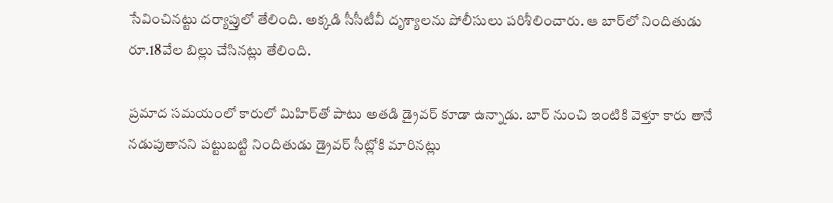సేవించినట్టు దర్యాప్తులో తేలింది. అక్కడి సీసీటీవీ దృశ్యాలను పోలీసులు పరిశీలించారు. ఆ బార్‌లో నిందితుడు రూ.18వేల బిల్లు చేసినట్లు తేలింది.

ప్రమాద సమయంలో కారులో మిహిర్‌తో పాటు అతడి డ్రైవర్ కూడా ఉన్నాడు. బార్ నుంచి ఇంటికి వెళ్తూ కారు తానే నడుపుతానని పట్టుబట్టి నిందితుడు డ్రైవర్ సీట్లోకి మారినట్లు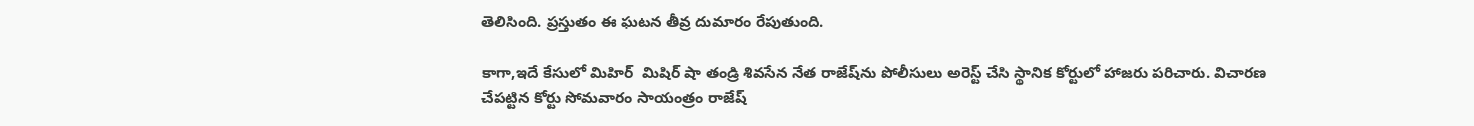తెలిసింది. ప్రస్తుతం ఈ ఘటన తీవ్ర దుమారం రేపుతుంది.

కాగా,ఇదే కేసులో మిహిర్‌  మిషిర్‌ షా తండ్రి శివసేన నేత రాజేష్‌ను పోలీసులు అరెస్ట్‌ చేసి స్థానిక కోర్టులో హాజరు పరిచారు. విచారణ చేపట్టిన కోర్టు సోమవారం సాయంత్రం రాజేష్‌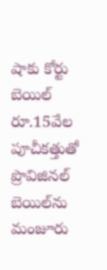షాకు కోర్టు బెయిల్‌ రూ.15వేల పూచీకత్తుతో ప్రొవిజినల్‌ బెయిల్‌ను మంజూరు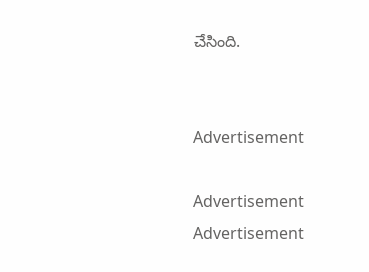చేసింది.


Advertisement

Advertisement
Advertisement